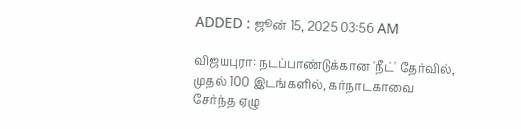ADDED : ஜூன் 15, 2025 03:56 AM

விஜயபுரா: நடப்பாண்டுக்கான 'நீட்' தேர்வில், முதல் 100 இடங்களில், கர்நாடகாவை சேர்ந்த ஏழு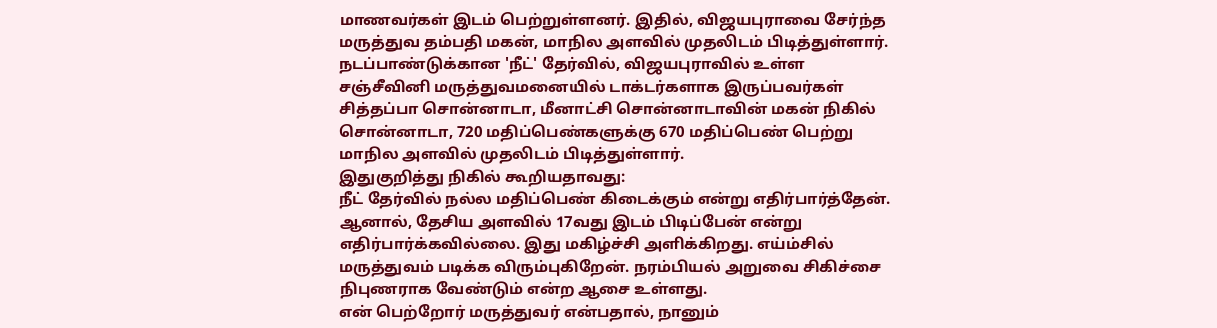மாணவர்கள் இடம் பெற்றுள்ளனர். இதில், விஜயபுராவை சேர்ந்த மருத்துவ தம்பதி மகன், மாநில அளவில் முதலிடம் பிடித்துள்ளார்.
நடப்பாண்டுக்கான 'நீட்' தேர்வில், விஜயபுராவில் உள்ள சஞ்சீவினி மருத்துவமனையில் டாக்டர்களாக இருப்பவர்கள் சித்தப்பா சொன்னாடா, மீனாட்சி சொன்னாடாவின் மகன் நிகில் சொன்னாடா, 720 மதிப்பெண்களுக்கு 670 மதிப்பெண் பெற்று மாநில அளவில் முதலிடம் பிடித்துள்ளார்.
இதுகுறித்து நிகில் கூறியதாவது:
நீட் தேர்வில் நல்ல மதிப்பெண் கிடைக்கும் என்று எதிர்பார்த்தேன். ஆனால், தேசிய அளவில் 17வது இடம் பிடிப்பேன் என்று எதிர்பார்க்கவில்லை. இது மகிழ்ச்சி அளிக்கிறது. எய்ம்சில் மருத்துவம் படிக்க விரும்புகிறேன். நரம்பியல் அறுவை சிகிச்சை நிபுணராக வேண்டும் என்ற ஆசை உள்ளது.
என் பெற்றோர் மருத்துவர் என்பதால், நானும்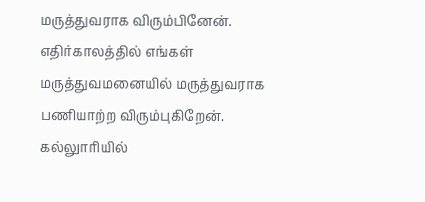மருத்துவராக விரும்பினேன். எதிர்காலத்தில் எங்கள் மருத்துவமனையில் மருத்துவராக பணியாற்ற விரும்புகிறேன்.
கல்லுாரியில்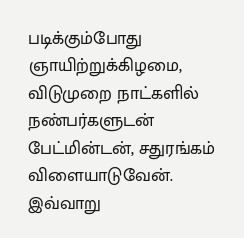படிக்கும்போது ஞாயிற்றுக்கிழமை, விடுமுறை நாட்களில் நண்பர்களுடன் பேட்மின்டன், சதுரங்கம் விளையாடுவேன்.
இவ்வாறு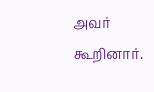அவர் கூறினார்.